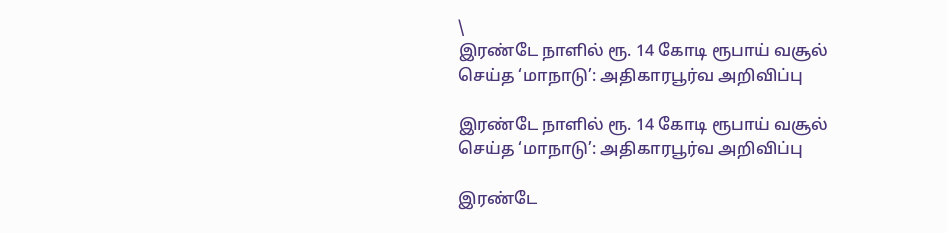\
இரண்டே நாளில் ரூ. 14 கோடி ரூபாய் வசூல் செய்த ‘மாநாடு’: அதிகாரபூர்வ அறிவிப்பு

இரண்டே நாளில் ரூ. 14 கோடி ரூபாய் வசூல் செய்த ‘மாநாடு’: அதிகாரபூர்வ அறிவிப்பு

இரண்டே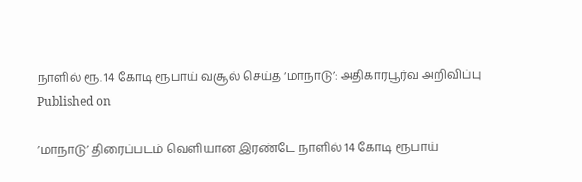நாளில் ரூ. 14 கோடி ரூபாய் வசூல் செய்த ‘மாநாடு’: அதிகாரபூர்வ அறிவிப்பு
Published on

’மாநாடு’ திரைப்படம் வெளியான இரண்டே நாளில் 14 கோடி ரூபாய்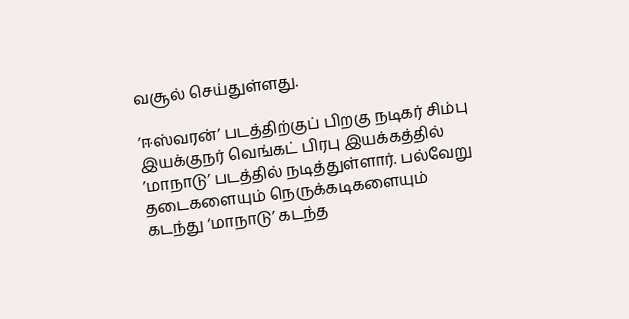வசூல் செய்துள்ளது.

’ஈஸ்வரன்’ படத்திற்குப் பிறகு நடிகர் சிம்பு இயக்குநர் வெங்கட் பிரபு இயக்கத்தில் ’மாநாடு’ படத்தில் நடித்துள்ளார். பல்வேறு தடைகளையும் நெருக்கடிகளையும் கடந்து ‘மாநாடு’ கடந்த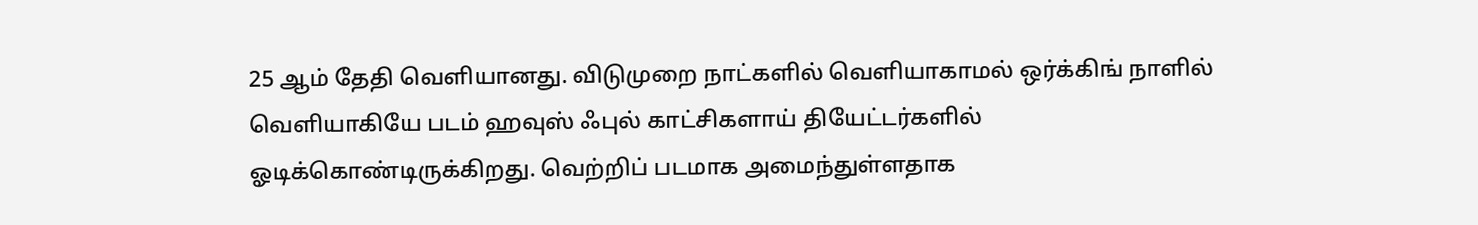25 ஆம் தேதி வெளியானது. விடுமுறை நாட்களில் வெளியாகாமல் ஒர்க்கிங் நாளில் வெளியாகியே படம் ஹவுஸ் ஃபுல் காட்சிகளாய் தியேட்டர்களில் ஓடிக்கொண்டிருக்கிறது. வெற்றிப் படமாக அமைந்துள்ளதாக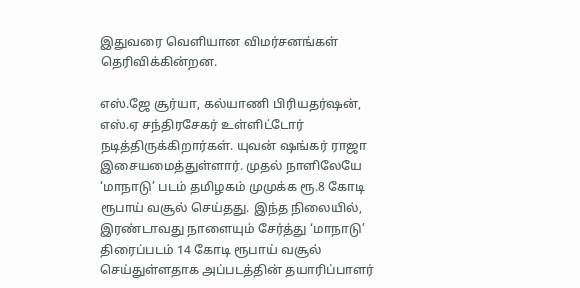இதுவரை வெளியான விமர்சனங்கள் தெரிவிக்கின்றன.

எஸ்.ஜே சூர்யா, கல்யாணி பிரியதர்ஷன், எஸ்.ஏ சந்திரசேகர் உள்ளிட்டோர் நடித்திருக்கிறார்கள். யுவன் ஷங்கர் ராஜா இசையமைத்துள்ளார். முதல் நாளிலேயே ‘மாநாடு’ படம் தமிழகம் முமுக்க ரூ.8 கோடி ரூபாய் வசூல் செய்தது. இந்த நிலையில், இரண்டாவது நாளையும் சேர்த்து ‘மாநாடு’ திரைப்படம் 14 கோடி ரூபாய் வசூல் செய்துள்ளதாக அப்படத்தின் தயாரிப்பாளர்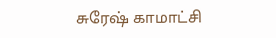சுரேஷ் காமாட்சி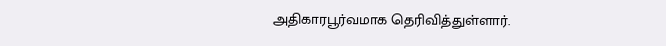அதிகாரபூர்வமாக தெரிவித்துள்ளார்.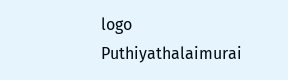logo
Puthiyathalaimurai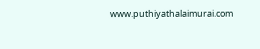www.puthiyathalaimurai.com